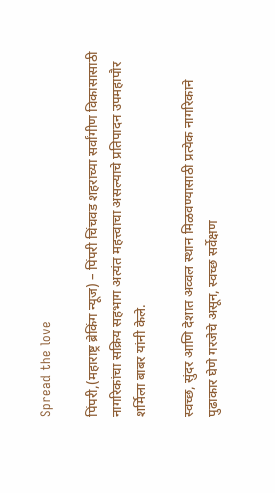Spread the love

पिंपरी,(महाराष्ट्र ब्रेकिंग न्यूज) – पिंपरी चिंचवड शहराच्या सर्वांगीण विकासासाठी नागरिकांचा सक्रिय सहभाग अत्यंत महत्त्वाचा असल्याचे प्रतिपादन उपमहापौर शर्मिला बाबर यांनी केले.

स्वच्छ, सुंदर आणि देशात अव्वल स्थान मिळवण्यासाठी प्रत्येक नागरिकाने पुढाकार घेणे गरजेचे असून, स्वच्छ सर्वेक्षण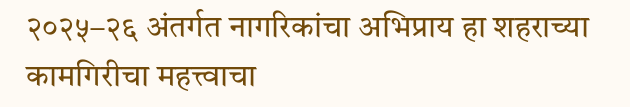२०२५–२६ अंतर्गत नागरिकांचा अभिप्राय हा शहराच्या कामगिरीचा महत्त्वाचा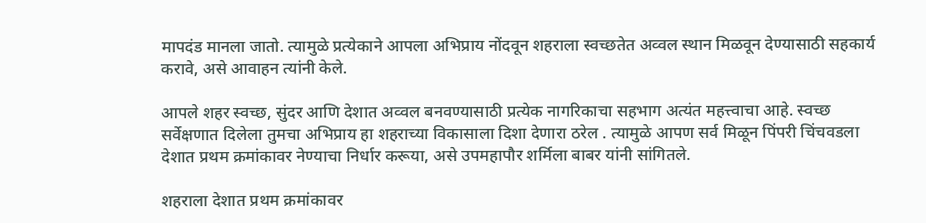मापदंड मानला जातो. त्यामुळे प्रत्येकाने आपला अभिप्राय नोंदवून शहराला स्वच्छतेत अव्वल स्थान मिळवून देण्यासाठी सहकार्य करावे, असे आवाहन त्यांनी केले.

आपले शहर स्वच्छ, सुंदर आणि देशात अव्वल बनवण्यासाठी प्रत्येक नागरिकाचा सहभाग अत्यंत महत्त्वाचा आहे. स्वच्छ सर्वेक्षणात दिलेला तुमचा अभिप्राय हा शहराच्या विकासाला दिशा देणारा ठरेल . त्यामुळे आपण सर्व मिळून पिंपरी चिंचवडला देशात प्रथम क्रमांकावर नेण्याचा निर्धार करूया, असे उपमहापौर शर्मिला बाबर यांनी सांगितले.

शहराला देशात प्रथम क्रमांकावर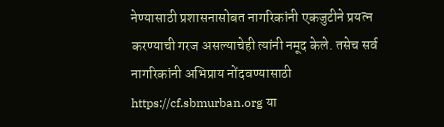नेण्यासाठी प्रशासनासोबत नागरिकांनी एकजुटीने प्रयत्न करण्याची गरज असल्याचेही त्यांनी नमूद केले. तसेच सर्व नागरिकांनी अभिप्राय नोंदवण्यासाठी https://cf.sbmurban.org या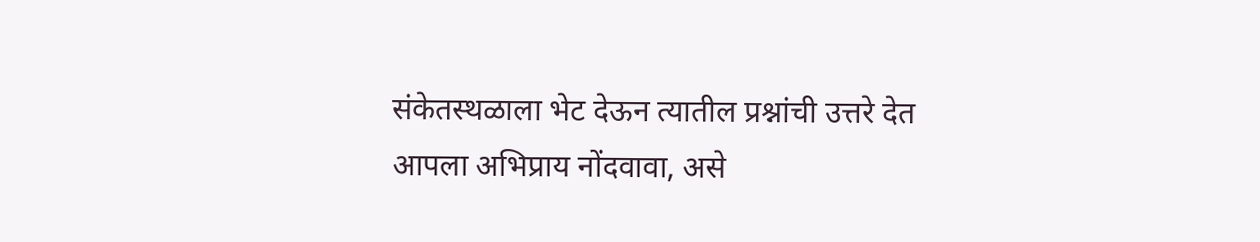संकेतस्थळाला भेट देऊन त्यातील प्रश्नांची उत्तरे देत आपला अभिप्राय नोंदवावा, असे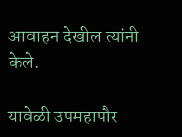आवाहन देखील त्यांनी केले.

यावेळी उपमहापौर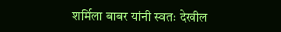शर्मिला बाबर यांनी स्वतः देखील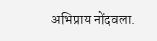अभिप्राय नोंदवला.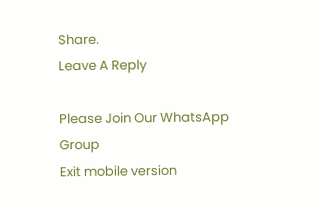Share.
Leave A Reply

Please Join Our WhatsApp Group
Exit mobile version